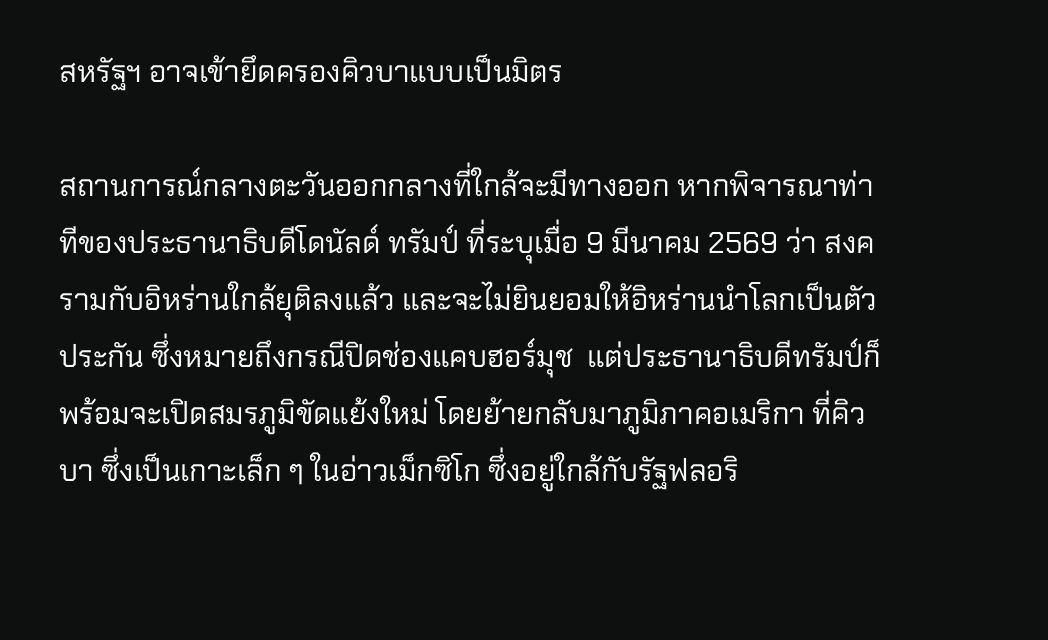สหรัฐฯ อาจเข้ายึดครองคิวบาแบบเป็นมิตร

สถานการณ์กลางตะวันออกกลางที่ใกล้จะมีทางออก หากพิจารณาท่าทีของประธานาธิบดีโดนัลด์ ทรัมป์ ที่ระบุเมื่อ 9 มีนาคม 2569 ว่า สงครามกับอิหร่านใกล้ยุติลงแล้ว และจะไม่ยินยอมให้อิหร่านนำโลกเป็นตัวประกัน ซึ่งหมายถึงกรณีปิดช่องแคบฮอร์มุช  แต่ประธานาธิบดีทรัมป์ก็พร้อมจะเปิดสมรภูมิขัดแย้งใหม่ โดยย้ายกลับมาภูมิภาคอเมริกา ที่คิวบา ซึ่งเป็นเกาะเล็ก ๆ ในอ่าวเม็กซิโก ซึ่งอยู่ใกล้กับรัฐฟลอริ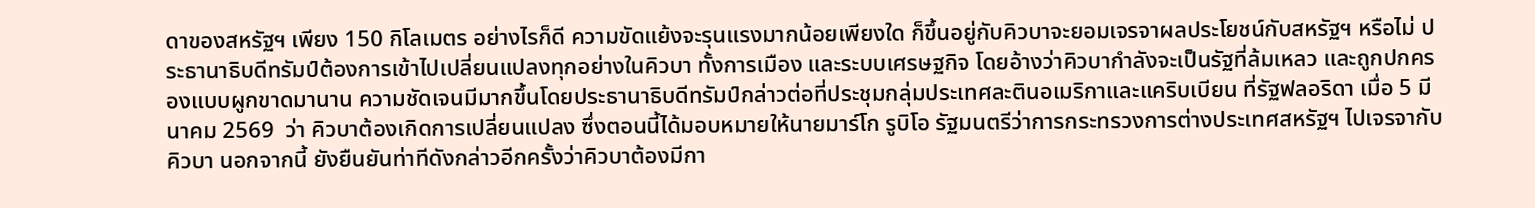ดาของสหรัฐฯ เพียง 150 กิโลเมตร อย่างไรก็ดี ความขัดแย้งจะรุนแรงมากน้อยเพียงใด ก็ขึ้นอยู่กับคิวบาจะยอมเจรจาผลประโยชน์กับสหรัฐฯ หรือไม่ ประธานาธิบดีทรัมป์ต้องการเข้าไปเปลี่ยนแปลงทุกอย่างในคิวบา ทั้งการเมือง และระบบเศรษฐกิจ โดยอ้างว่าคิวบากำลังจะเป็นรัฐที่ล้มเหลว และถูกปกครองแบบผูกขาดมานาน ความชัดเจนมีมากขึ้นโดยประธานาธิบดีทรัมป์กล่าวต่อที่ประชุมกลุ่มประเทศละตินอเมริกาและแคริบเบียน ที่รัฐฟลอริดา เมื่อ 5 มีนาคม 2569  ว่า คิวบาต้องเกิดการเปลี่ยนแปลง ซึ่งตอนนี้ได้มอบหมายให้นายมาร์โก รูบิโอ รัฐมนตรีว่าการกระทรวงการต่างประเทศสหรัฐฯ ไปเจรจากับคิวบา นอกจากนี้ ยังยืนยันท่าทีดังกล่าวอีกครั้งว่าคิวบาต้องมีกา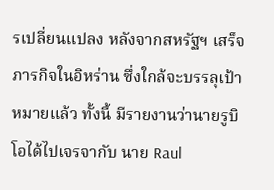รเปลี่ยนแปลง หลังจากสหรัฐฯ เสร็จภารกิจในอิหร่าน ซึ่งใกล้จะบรรลุเป้าหมายแล้ว ทั้งนี้ มีรายงานว่านายรูบิโอได้ไปเจรจากับ นาย Raul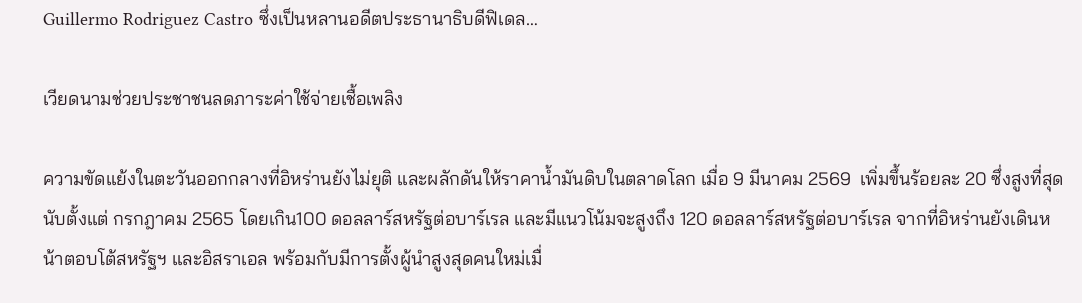Guillermo Rodriguez Castro ซึ่งเป็นหลานอดีตประธานาธิบดีฟิเดล…

เวียดนามช่วยประชาชนลดภาระค่าใช้จ่ายเชื้อเพลิง

ความขัดแย้งในตะวันออกกลางที่อิหร่านยังไม่ยุติ และผลักดันให้ราคาน้ำมันดิบในตลาดโลก เมื่อ 9 มีนาคม 2569  เพิ่มขึ้นร้อยละ 20 ซึ่งสูงที่สุดนับตั้งแต่ กรกฎาคม 2565 โดยเกิน100 ดอลลาร์สหรัฐต่อบาร์เรล และมีแนวโน้มจะสูงถึง 120 ดอลลาร์สหรัฐต่อบาร์เรล จากที่อิหร่านยังเดินหน้าตอบโต้สหรัฐฯ และอิสราเอล พร้อมกับมีการตั้งผู้นำสูงสุดคนใหม่เมื่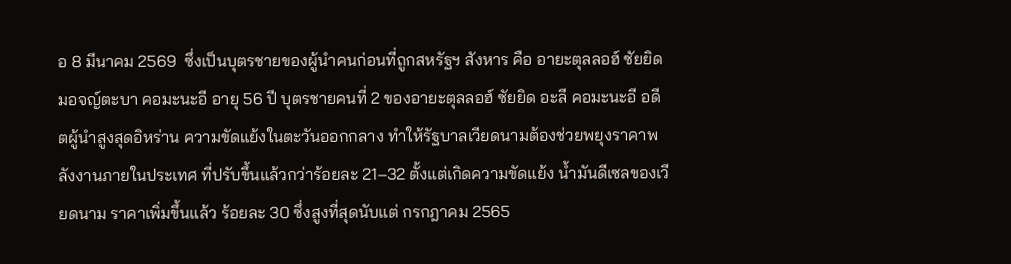อ 8 มีนาคม 2569  ซึ่งเป็นบุตรชายของผู้นำคนก่อนที่ถูกสหรัฐฯ สังหาร คือ อายะตุลลอฮ์ ซัยยิด มอจญ์ตะบา คอมะนะอี อายุ 56 ปี บุตรชายคนที่ 2 ของอายะตุลลอฮ์ ซัยยิด อะลี คอมะนะอี อดีตผู้นำสูงสุดอิหร่าน ความขัดแย้งในตะวันออกกลาง ทำให้รัฐบาลเวียดนามต้องช่วยพยุงราคาพลังงานภายในประเทศ ที่ปรับขึ้นแล้วกว่าร้อยละ 21–32 ตั้งแต่เกิดความขัดแย้ง น้ำมันดีเซลของเวียดนาม ราคาเพิ่มขึ้นแล้ว ร้อยละ 30 ซึ่งสูงที่สุดนับแต่ กรกฎาคม 2565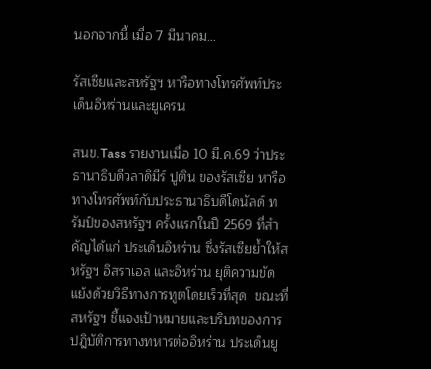นอกจากนี้ เมื่อ 7 มีนาคม…

รัสเซียและสหรัฐฯ หารือทางโทรศัพท์ประเด็นอิหร่านและยูเครน

สนข.Tass รายงานเมื่อ 10 มี.ค.69 ว่าประธานาธิบดีวลาดิมีร์ ปูติน ของรัสเซีย หารือทางโทรศัพท์กับประธานาธิบดีโดนัลด์ ทรัมป์ของสหรัฐฯ ครั้งแรกในปี 2569 ที่สำคัญได้แก่ ประเด็นอิหร่าน ซึ่งรัสเซียย้ำให้สหรัฐฯ อิสราเอล และอิหร่าน ยุติความขัดแย้งด้วยวิธีทางการทูตโดยเร็วที่สุด  ขณะที่สหรัฐฯ ชี้แจงเป้าหมายและบริบทของการปฎิบัติการทางทหารต่ออิหร่าน ประเด็นยู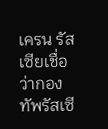เครน รัสเซียเชื่อว่ากองทัพรัสเซี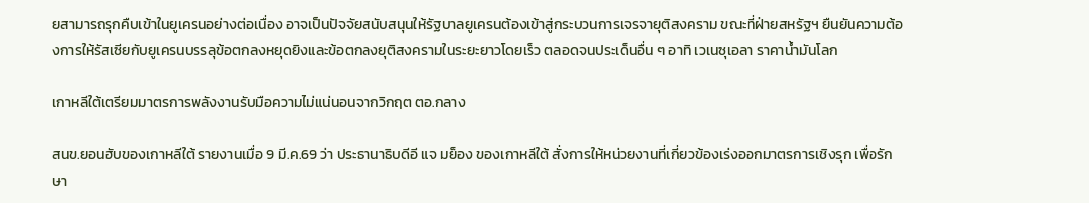ยสามารถรุกคืบเข้าในยูเครนอย่างต่อเนื่อง อาจเป็นปัจจัยสนับสนุนให้รัฐบาลยูเครนต้องเข้าสู่กระบวนการเจรจายุติสงคราม ขณะที่ฝ่ายสหรัฐฯ ยืนยันความต้องการให้รัสเซียกับยูเครนบรรลุข้อตกลงหยุดยิงและข้อตกลงยุติสงครามในระยะยาวโดยเร็ว ตลอดจนประเด็นอื่น ๆ อาทิ เวเนซุเอลา ราคาน้ำมันโลก

เกาหลีใต้เตรียมมาตรการพลังงานรับมือความไม่แน่นอนจากวิกฤต ตอ.กลาง

สนข.ยอนฮับของเกาหลีใต้ รายงานเมื่อ 9 มี.ค.69 ว่า ประธานาธิบดีอี แจ มย็อง ของเกาหลีใต้ สั่งการให้หน่วยงานที่เกี่ยวข้องเร่งออกมาตรการเชิงรุก เพื่อรักษา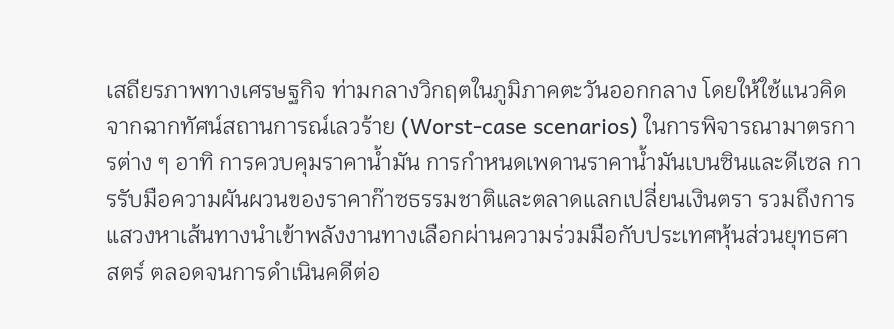เสถียรภาพทางเศรษฐกิจ ท่ามกลางวิกฤตในภูมิภาคตะวันออกกลาง โดยให้ใช้แนวคิดจากฉากทัศน์สถานการณ์เลวร้าย (Worst-case scenarios) ในการพิจารณามาตรการต่าง ๆ อาทิ การควบคุมราคาน้ำมัน การกำหนดเพดานราคาน้ำมันเบนซินและดีเซล การรับมือความผันผวนของราคาก๊าซธรรมชาติและตลาดแลกเปลี่ยนเงินตรา รวมถึงการแสวงหาเส้นทางนำเข้าพลังงานทางเลือกผ่านความร่วมมือกับประเทศหุ้นส่วนยุทธศาสตร์ ตลอดจนการดำเนินคดีต่อ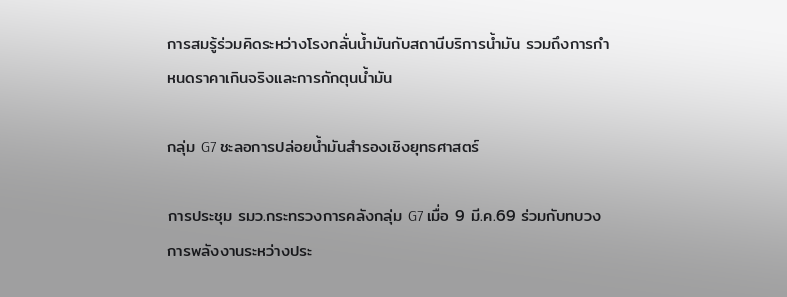การสมรู้ร่วมคิดระหว่างโรงกลั่นน้ำมันกับสถานีบริการน้ำมัน รวมถึงการกำหนดราคาเกินจริงและการกักตุนน้ำมัน

กลุ่ม G7 ชะลอการปล่อยน้ำมันสำรองเชิงยุทธศาสตร์

การประชุม รมว.กระทรวงการคลังกลุ่ม G7 เมื่อ 9 มี.ค.69 ร่วมกับทบวงการพลังงานระหว่างประ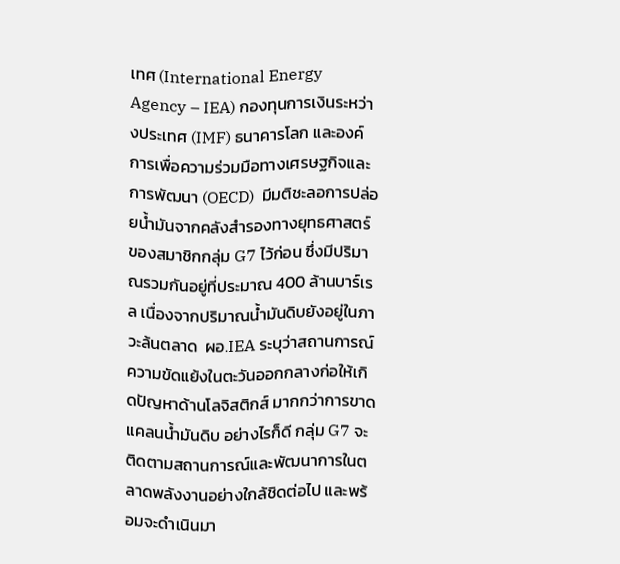เทศ (International Energy Agency – IEA) กองทุนการเงินระหว่างประเทศ (IMF) ธนาคารโลก และองค์การเพื่อความร่วมมือทางเศรษฐกิจและการพัฒนา (OECD)  มีมติชะลอการปล่อยน้ำมันจากคลังสำรองทางยุทธศาสตร์ของสมาชิกกลุ่ม G7 ไว้ก่อน ซึ่งมีปริมาณรวมกันอยู่ที่ประมาณ 400 ล้านบาร์เรล เนื่องจากปริมาณน้ำมันดิบยังอยู่ในภาวะล้นตลาด  ผอ.IEA ระบุว่าสถานการณ์ความขัดแย้งในตะวันออกกลางก่อให้เกิดปัญหาด้านโลจิสติกส์ มากกว่าการขาดแคลนน้ำมันดิบ อย่างไรก็ดี กลุ่ม G7 จะติดตามสถานการณ์และพัฒนาการในตลาดพลังงานอย่างใกล้ชิดต่อไป และพร้อมจะดำเนินมา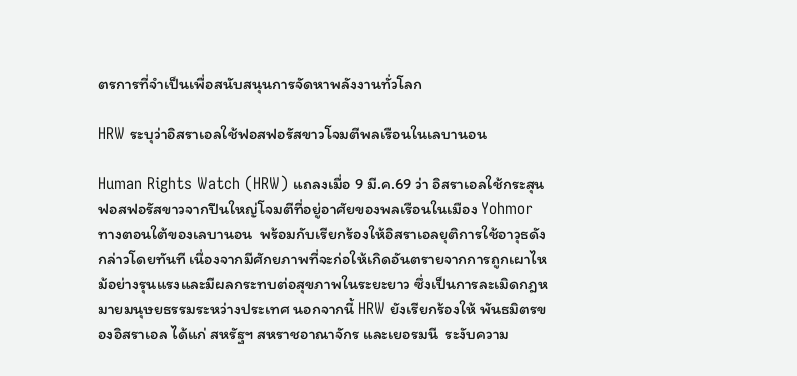ตรการที่จำเป็นเพื่อสนับสนุนการจัดหาพลังงานทั่วโลก

HRW ระบุว่าอิสราเอลใช้ฟอสฟอรัสขาวโจมตีพลเรือนในเลบานอน

Human Rights Watch (HRW) แถลงเมื่อ 9 มี.ค.69 ว่า อิสราเอลใช้กระสุนฟอสฟอรัสขาวจากปืนใหญ่โจมตีที่อยู่อาศัยของพลเรือนในเมือง Yohmor ทางตอนใต้ของเลบานอน  พร้อมกับเรียกร้องให้อิสราเอลยุติการใช้อาวุธดังกล่าวโดยทันที เนื่องจากมีศักยภาพที่จะก่อให้เกิดอันตรายจากการถูกเผาไหม้อย่างรุนแรงและมีผลกระทบต่อสุขภาพในระยะยาว ซึ่งเป็นการละเมิดกฎหมายมนุษยธรรมระหว่างประเทศ นอกจากนี้ HRW ยังเรียกร้องให้ พันธมิตรของอิสราเอล ได้แก่ สหรัฐฯ สหราชอาณาจักร และเยอรมนี  ระงับความ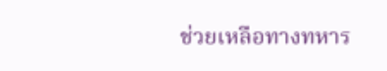ช่วยเหลือทางทหาร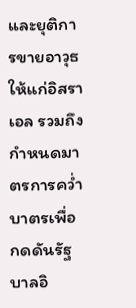และยุติการขายอาวุธให้แก่อิสราเอล รวมถึงกำหนดมาตรการคว่ำบาตรเพื่อกดดันรัฐบาลอิ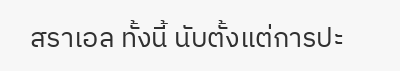สราเอล ทั้งนี้ นับตั้งแต่การปะ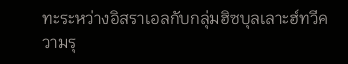ทะระหว่างอิสราเอลกับกลุ่มฮิซบุลเลาะฮ์ทวีความรุ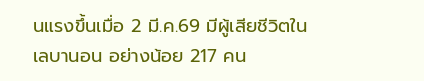นแรงขึ้นเมื่อ 2 มี.ค.69 มีผู้เสียชีวิตในเลบานอน อย่างน้อย 217 คน